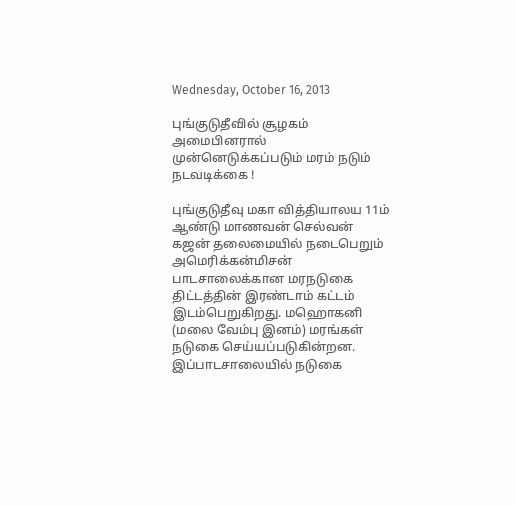Wednesday, October 16, 2013

புங்குடுதீவில் சூழகம் அமைபினரால் முன்னெடுக்கப்படும் மரம் நடும் நடவடிக்கை !

புங்குடுதீவு மகா வித்தியாலய 11ம் ஆண்டு மாணவன் செல்வன் கஜன் தலைமையில் நடைபெறும் அமெரிக்கன்மிசன் பாடசாலைக்கான மரநடுகை திட்டத்தின் இரண்டாம் கட்டம் இடம்பெறுகிறது. மஹொகனி (மலை வேம்பு இனம்) மரங்கள் நடுகை செய்யப்படுகின்றன. இப்பாடசாலையில் நடுகை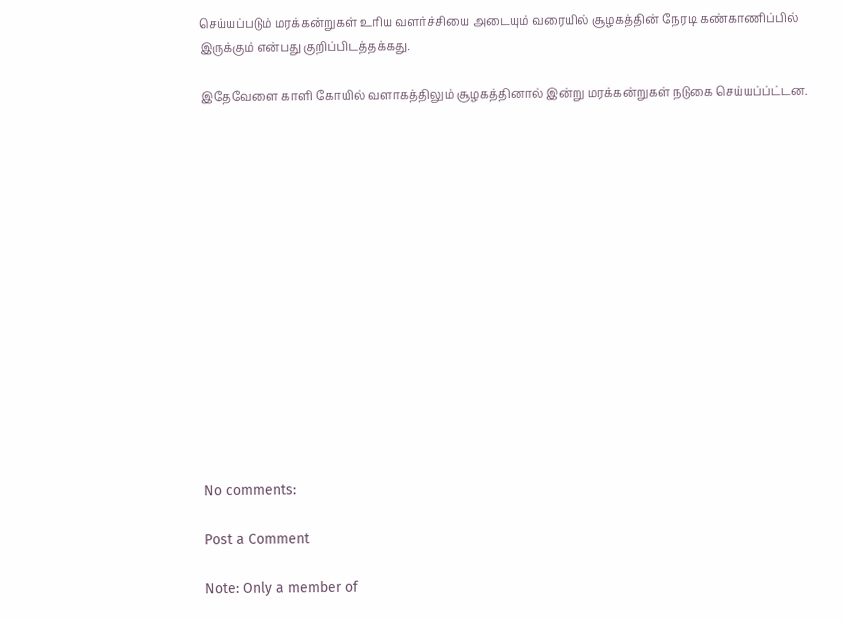செய்யப்படும் மரக்கன்றுகள் உரிய வளர்ச்சியை அடையும் வரையில் சூழகத்தின் நேரடி கண்காணிப்பில் இருக்கும் என்பது குறிப்பிடத்தக்கது.

இதேவேளை காளி கோயில் வளாகத்திலும் சூழகத்தினால் இன்று மரக்கன்றுகள் நடுகை செய்யப்ப்ட்டன.















No comments:

Post a Comment

Note: Only a member of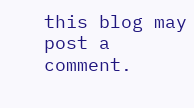this blog may post a comment.